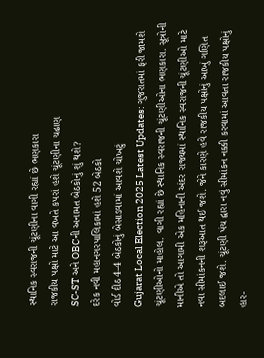સ્થાનિક સ્વરાજની ચૂંટણીના વાગી રહ્યાં છે ભણકારા
રાજકીય પક્ષો માટે આ વખતે કપરાં હશે ચૂંટણીના ચઢાણ
SC-ST અને OBCની અનામત બેઠકોનું શું થશે?
દરેક નવી મહાનગરપાલિકામાં હશે 52 બેઠકો
વોર્ડ દીઠ 4-4 બેઠકોનું બેસાડવામાં આવશે ચોખટું
Gujarat Local Election 2025 Latest Updates: ગુજરાતમાં ફરી જામશે ચૂંટણીઓનો માહોલ. વાગી રહ્યાં છે સ્થાનિક સ્વરાજની ચૂંટણીઓના ભણકારા. સૂત્રોની માનીએ તો આગામી એક મહિનાની અંદર રાજ્યમાં સ્થાનિક સ્વરાજની ચૂંટણીઓ માટે નવા સીમાંકનની શરૂઆત થઈ જશે. જેને કારણે હવે રાજકીય પક્ષોનું આખું ગણિત બદલાઈ જશે. ચૂંટણી પંચ દ્વારા નવું સીમાંકન નક્કી કરવામાં આવતા રાજકીય પક્ષોનું હાર-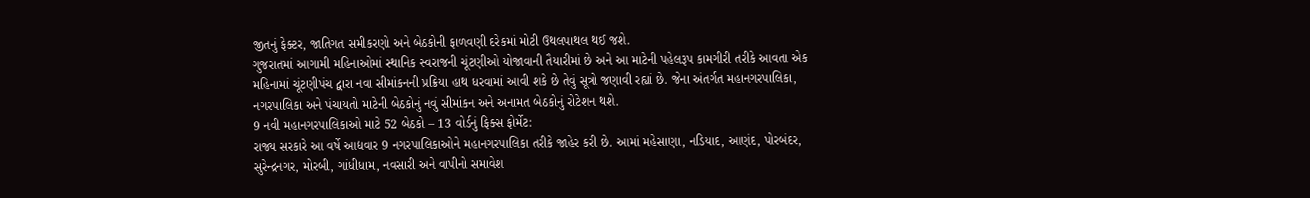જીતનું ફેક્ટર, જાતિગત સમીકરણો અને બેઠકોની ફાળવણી દરેકમાં મોટી ઉથલપાથલ થઈ જશે.
ગુજરાતમાં આગામી મહિનાઓમાં સ્થાનિક સ્વરાજની ચૂંટણીઓ યોજાવાની તૈયારીમાં છે અને આ માટેની પહેલરૂપ કામગીરી તરીકે આવતા એક મહિનામાં ચૂંટણીપંચ દ્વારા નવા સીમાંકનની પ્રક્રિયા હાથ ધરવામાં આવી શકે છે તેવું સૂત્રો જણાવી રહ્યાં છે. જેના અંતર્ગત મહાનગરપાલિકા, નગરપાલિકા અને પંચાયતો માટેની બેઠકોનું નવું સીમાંકન અને અનામત બેઠકોનું રોટેશન થશે.
9 નવી મહાનગરપાલિકાઓ માટે 52 બેઠકો – 13 વોર્ડનું ફિક્સ ફોર્મેટ:
રાજ્ય સરકારે આ વર્ષે આદ્યવાર 9 નગરપાલિકાઓને મહાનગરપાલિકા તરીકે જાહેર કરી છે. આમાં મહેસાણા, નડિયાદ, આણંદ, પોરબંદર, સુરેન્દ્રનગર, મોરબી, ગાંધીધામ, નવસારી અને વાપીનો સમાવેશ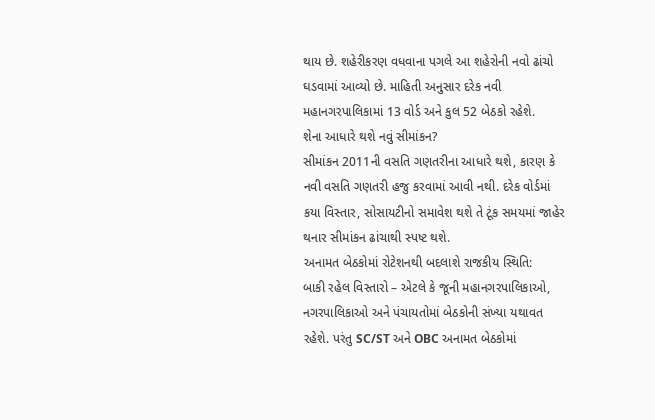થાય છે. શહેરીકરણ વધવાના પગલે આ શહેરોની નવો ઢાંચો ઘડવામાં આવ્યો છે. માહિતી અનુસાર દરેક નવી મહાનગરપાલિકામાં 13 વોર્ડ અને કુલ 52 બેઠકો રહેશે.
શેના આધારે થશે નવું સીમાંકન?
સીમાંકન 2011ની વસતિ ગણતરીના આધારે થશે, કારણ કે નવી વસતિ ગણતરી હજુ કરવામાં આવી નથી. દરેક વોર્ડમાં કયા વિસ્તાર, સોસાયટીનો સમાવેશ થશે તે ટૂંક સમયમાં જાહેર થનાર સીમાંકન ઢાંચાથી સ્પષ્ટ થશે.
અનામત બેઠકોમાં રોટેશનથી બદલાશે રાજકીય સ્થિતિ:
બાકી રહેલ વિસ્તારો – એટલે કે જૂની મહાનગરપાલિકાઓ, નગરપાલિકાઓ અને પંચાયતોમાં બેઠકોની સંખ્યા યથાવત રહેશે. પરંતુ SC/ST અને OBC અનામત બેઠકોમાં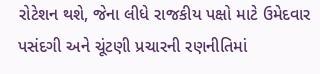રોટેશન થશે, જેના લીધે રાજકીય પક્ષો માટે ઉમેદવાર પસંદગી અને ચૂંટણી પ્રચારની રણનીતિમાં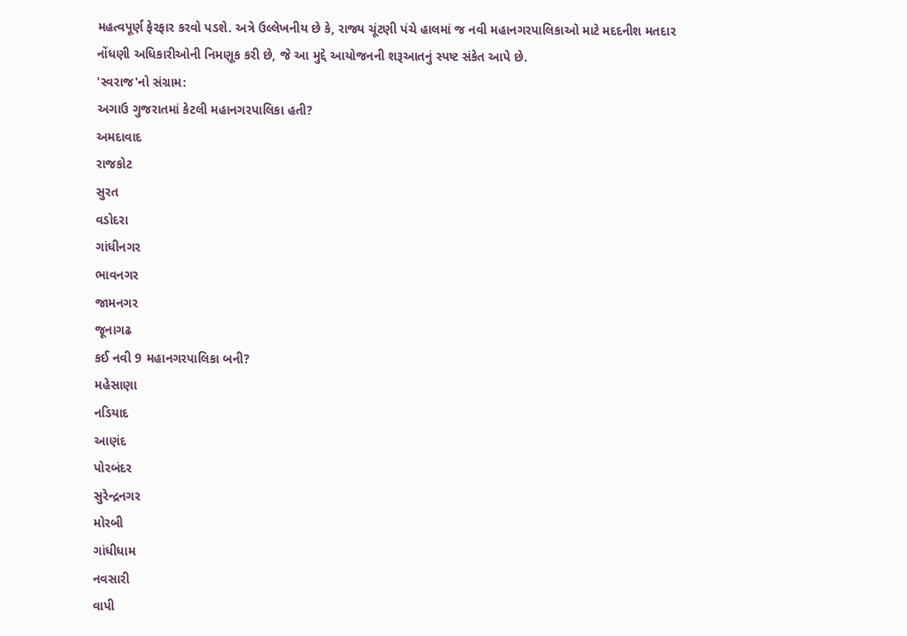મહત્વપૂર્ણ ફેરફાર કરવો પડશે. અત્રે ઉલ્લેખનીય છે કે, રાજ્ય ચૂંટણી પંચે હાલમાં જ નવી મહાનગરપાલિકાઓ માટે મદદનીશ મતદાર નોંધણી અધિકારીઓની નિમણૂક કરી છે, જે આ મુદ્દે આયોજનની શરૂઆતનું સ્પષ્ટ સંકેત આપે છે.
'સ્વરાજ'નો સંગ્રામ:
અગાઉ ગુજરાતમાં કેટલી મહાનગરપાલિકા હતી?
અમદાવાદ
રાજકોટ
સુરત
વડોદરા
ગાંધીનગર
ભાવનગર
જામનગર
જૂનાગઢ
કઈ નવી 9 મહાનગરપાલિકા બની?
મહેસાણા
નડિયાદ
આણંદ
પોરબંદર
સુરેન્દ્રનગર
મોરબી
ગાંધીધામ
નવસારી
વાપી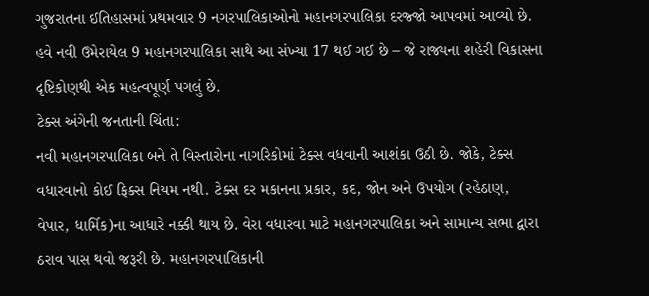ગુજરાતના ઈતિહાસમાં પ્રથમવાર 9 નગરપાલિકાઓનો મહાનગરપાલિકા દરજ્જો આપવમાં આવ્યો છે. હવે નવી ઉમેરાયેલ 9 મહાનગરપાલિકા સાથે આ સંખ્યા 17 થઈ ગઈ છે – જે રાજ્યના શહેરી વિકાસના દૃષ્ટિકોણથી એક મહત્વપૂર્ણ પગલું છે.
ટેક્સ અંગેની જનતાની ચિંતા:
નવી મહાનગરપાલિકા બને તે વિસ્તારોના નાગરિકોમાં ટેક્સ વધવાની આશંકા ઉઠી છે. જોકે, ટેક્સ વધારવાનો કોઈ ફિક્સ નિયમ નથી. ટેક્સ દર મકાનના પ્રકાર, કદ, જોન અને ઉપયોગ (રહેઠાણ, વેપાર, ધાર્મિક)ના આધારે નક્કી થાય છે. વેરા વધારવા માટે મહાનગરપાલિકા અને સામાન્ય સભા દ્વારા ઠરાવ પાસ થવો જરૂરી છે. મહાનગરપાલિકાની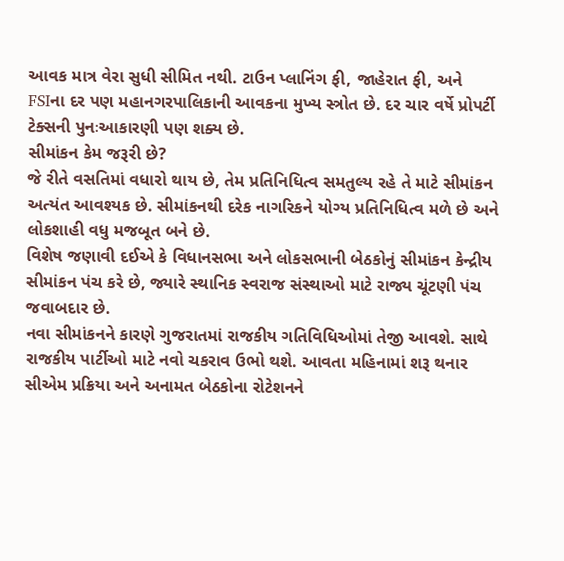આવક માત્ર વેરા સુધી સીમિત નથી. ટાઉન પ્લાનિંગ ફી, જાહેરાત ફી, અને FSIના દર પણ મહાનગરપાલિકાની આવકના મુખ્ય સ્ત્રોત છે. દર ચાર વર્ષે પ્રોપર્ટી ટેક્સની પુનઃઆકારણી પણ શક્ય છે.
સીમાંકન કેમ જરૂરી છે?
જે રીતે વસતિમાં વધારો થાય છે, તેમ પ્રતિનિધિત્વ સમતુલ્ય રહે તે માટે સીમાંકન અત્યંત આવશ્યક છે. સીમાંકનથી દરેક નાગરિકને યોગ્ય પ્રતિનિધિત્વ મળે છે અને લોકશાહી વધુ મજબૂત બને છે.
વિશેષ જણાવી દઈએ કે વિધાનસભા અને લોકસભાની બેઠકોનું સીમાંકન કેન્દ્રીય સીમાંકન પંચ કરે છે, જ્યારે સ્થાનિક સ્વરાજ સંસ્થાઓ માટે રાજ્ય ચૂંટણી પંચ જવાબદાર છે.
નવા સીમાંકનને કારણે ગુજરાતમાં રાજકીય ગતિવિધિઓમાં તેજી આવશે. સાથે રાજકીય પાર્ટીઓ માટે નવો ચકરાવ ઉભો થશે. આવતા મહિનામાં શરૂ થનાર સીએમ પ્રક્રિયા અને અનામત બેઠકોના રોટેશનને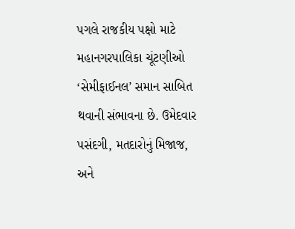પગલે રાજકીય પક્ષો માટે મહાનગરપાલિકા ચૂંટણીઓ ‘સેમીફાઈનલ’ સમાન સાબિત થવાની સંભાવના છે. ઉમેદવાર પસંદગી, મતદારોનું મિજાજ, અને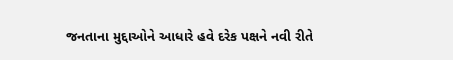જનતાના મુદ્દાઓને આધારે હવે દરેક પક્ષને નવી રીતે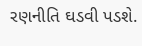રણનીતિ ઘડવી પડશે.